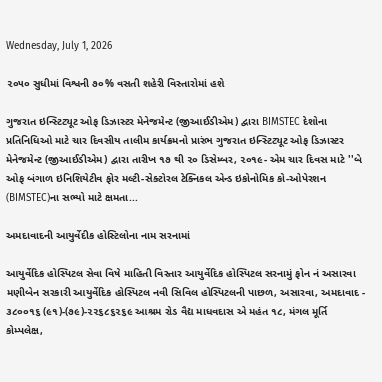Wednesday, July 1, 2026

૨૦૫૦ સુધીમાં વિશ્વની ૭૦% વસતી શહેરી વિસ્તારોમાં હશે

ગુજરાત ઇન્સ્ટિટ્યૂટ ઓફ ડિઝાસ્ટર મેનેજમેન્ટ (જીઆઈડીએમ) દ્વારા BIMSTEC દેશોના પ્રતિનિધિઓ માટે ચાર દિવસીય તાલીમ કાર્યક્રમનો પ્રારંભ ગુજરાત ઇન્સ્ટિટ્યૂટ ઓફ ડિઝાસ્ટર મેનેજમેન્ટ (જીઆઈડીએમ) દ્વારા તારીખ ૧૭ થી ૨૦ ડિસેમ્બર, ૨૦૧૯- એમ ચાર દિવસ માટે ''બે ઓફ બંગાળ ઇનિશિયેટીવ ફોર મલ્ટી-સેક્ટોરલ ટેક્નિકલ એન્ડ ઇકોનોમિક કો-ઓપેરશન (BIMSTEC)ના સભ્યો માટે ક્ષમતા...

અમદાવાદની આયુર્વેદીક હોસ્ટિલોના નામ સરનામાં

આયુર્વેદિક હોસ્પિટલ સેવા વિષે માહિતી વિસ્તાર આયુર્વેદિક હોસ્પિટલ સરનામું ફોન નં અસારવા મણીબેન સરકારી આયુર્વેદિક હોસ્પિટલ નવી સિવિલ હોસ્પિટલની પાછળ, અસારવા, અમદાવાદ - ૩૮૦૦૧૬ (૯૧)-(૭૯)-૨૨૬૮૬૨૬૯ આશ્રમ રોડ વૈદ્ય માધવદાસ એ મહંત ૧૮, મંગલ મૂર્તિ કોમ્પલેક્ષ,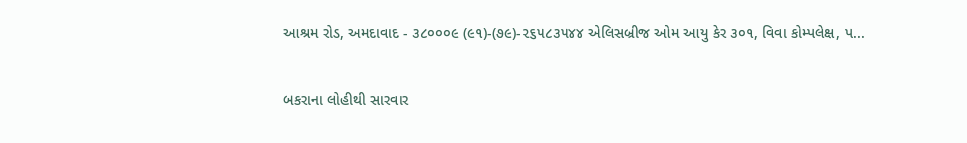આશ્રમ રોડ, અમદાવાદ - ૩૮૦૦૦૯ (૯૧)-(૭૯)-૨૬૫૮૩૫૪૪ એલિસબ્રીજ ઓમ આયુ કેર ૩૦૧, વિવા કોમ્પલેક્ષ, પ...

બકરાના લોહીથી સારવાર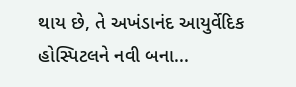થાય છે, તે અખંડાનંદ આયુર્વેદિક હોસ્પિટલને નવી બના...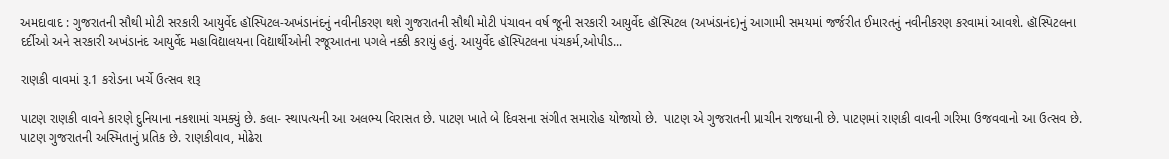અમદાવાદ : ગુજરાતની સૌથી મોટી સરકારી આયુર્વેદ હૉસ્પિટલ-અખંડાનંદનું નવીનીકરણ થશે ગુજરાતની સૌથી મોટી પંચાવન વર્ષ જૂની સરકારી આયુર્વેદ હૉસ્પિટલ (અખંડાનંદ)નું આગામી સમયમાં જર્જરીત ઈમારતનું નવીનીકરણ કરવામાં આવશે. હૉસ્પિટલના દર્દીઓ અને સરકારી અખંડાનંદ આયુર્વેદ મહાવિદ્યાલયના વિદ્યાર્થીઓની રજૂઆતના પગલે નક્કી કરાયું હતું. આયુર્વેદ હૉસ્પિટલના પંચકર્મ,ઓપીડ...

રાણકી વાવમાં રૂ.1 કરોડના ખર્ચે ઉત્સવ શરૂ

પાટણ રાણકી વાવને કારણે દુનિયાના નકશામાં ચમક્યું છે. કલા- સ્થાપત્યની આ અલભ્ય વિરાસત છે. પાટણ ખાતે બે દિવસના સંગીત સમારોહ યોજાયો છે.  પાટણ એ ગુજરાતની પ્રાચીન રાજધાની છે. પાટણમાં રાણકી વાવની ગરિમા ઉજવવાનો આ ઉત્સવ છે. પાટણ ગુજરાતની અસ્મિતાનું પ્રતિક છે. રાણકીવાવ, મોઢેરા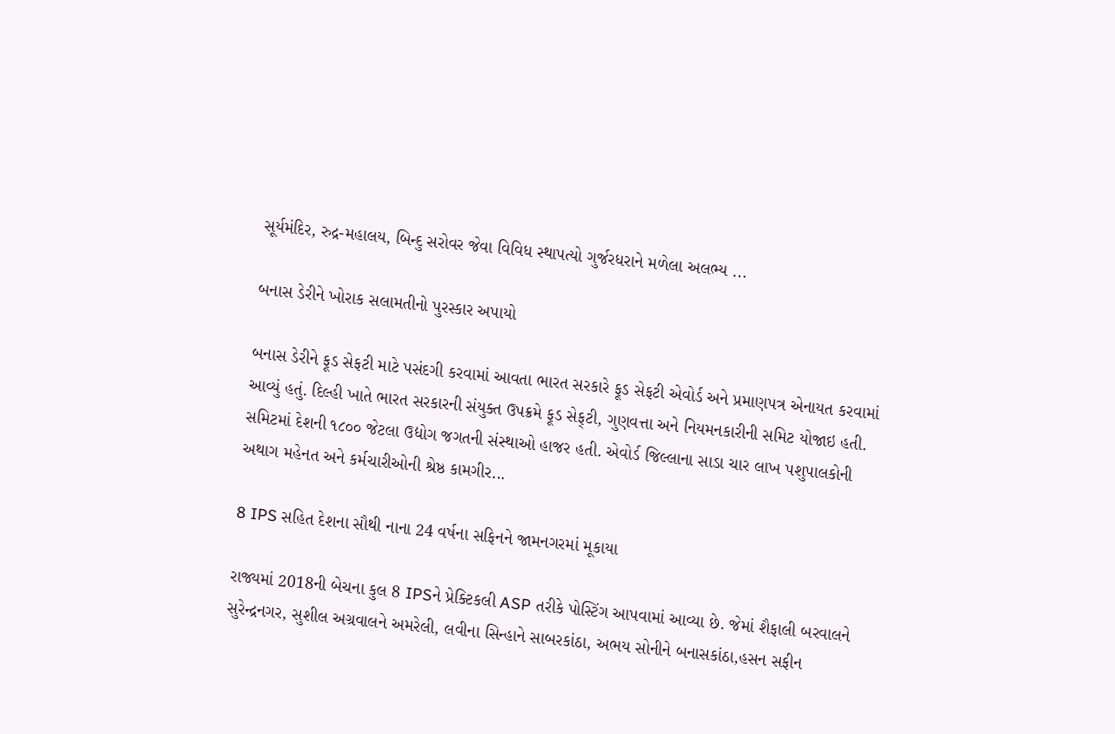સૂર્યમંદિર, રુદ્ર-મહાલય, બિન્દુ સરોવર જેવા વિવિધ સ્થાપત્યો ગુર્જરધરાને મળેલા અલભ્ય ...

બનાસ ડેરીને ખોરાક સલામતીનો પુરસ્કાર અપાયો

બનાસ ડેરીને ફૂડ સેફટી માટે પસંદગી કરવામાં આવતા ભારત સરકારે ફૂડ સેફટી એવોર્ડ અને પ્રમાણપત્ર એનાયત કરવામાં આવ્યું હતું. દિલ્હી ખાતે ભારત સરકારની સંયુક્ત ઉપક્રમે ફૂડ સેફ્‌ટી, ગુણવત્તા અને નિયમનકારીની સમિટ યોજાઇ હતી. સમિટમાં દેશની ૧૮૦૦ જેટલા ઉદ્યોગ જગતની સંસ્થાઓ હાજર હતી. એવોર્ડ જિલ્લાના સાડા ચાર લાખ પશુપાલકોની અથાગ મહેનત અને કર્મચારીઓની શ્રેષ્ઠ કામગીર...

8 IPS સહિત દેશના સૌથી નાના 24 વર્ષના સફિનને જામનગરમાં મૂકાયા

રાજ્યમાં 2018ની બેચના કુલ 8 IPSને પ્રેક્ટિકલી ASP તરીકે પોસ્ટિંગ આપવામાં આવ્યા છે. જેમાં શૈફાલી બરવાલને સુરેન્દ્રનગર, સુશીલ અગ્રવાલને અમરેલી, લવીના સિન્હાને સાબરકાંઠા, અભય સોનીને બનાસકાંઠા,હસન સફીન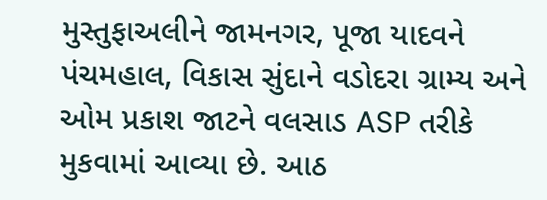મુસ્તુફાઅલીને જામનગર, પૂજા યાદવને પંચમહાલ, વિકાસ સુંદાને વડોદરા ગ્રામ્ય અને ઓમ પ્રકાશ જાટને વલસાડ ASP તરીકે મુકવામાં આવ્યા છે. આઠ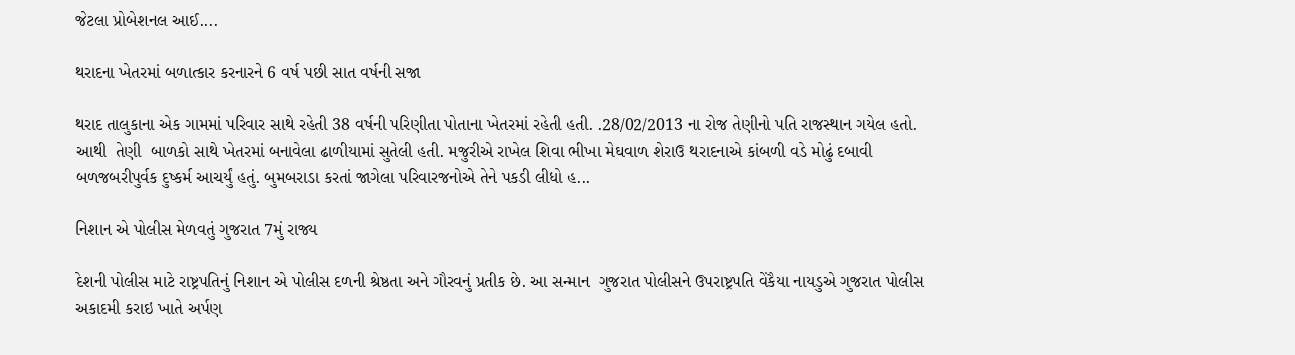જેટલા પ્રોબેશનલ આઈ....

થરાદના ખેતરમાં બળાત્કાર કરનારને 6 વર્ષ પછી સાત વર્ષની સજા

થરાદ તાલુકાના એક ગામમાં પરિવાર સાથે રહેતી 38 વર્ષની પરિણીતા પોતાના ખેતરમાં રહેતી હતી. .28/02/2013 ના રોજ તેણીનો પતિ રાજસ્થાન ગયેલ હતો. આથી  તેણી  બાળકો સાથે ખેતરમાં બનાવેલા ઢાળીયામાં સુતેલી હતી. મજુરીએ રાખેલ શિવા ભીખા મેઘવાળ શેરાઉ થરાદનાએ કાંબળી વડે મોઢું દબાવી બળજબરીપુર્વક દુષ્કર્મ આચર્યું હતું. બુમબરાડા કરતાં જાગેલા પરિવારજનોએ તેને પકડી લીધો હ...

નિશાન એ પોલીસ મેળવતું ગુજરાત 7મું રાજ્ય

દેશની પોલીસ માટે રાષ્ટ્રપતિનું નિશાન એ પોલીસ દળની શ્રેષ્ઠતા અને ગૌરવનું પ્રતીક છે. આ સન્માન  ગુજરાત પોલીસને ઉપરાષ્ટ્રપતિ વેંકૈયા નાયડુએ ગુજરાત પોલીસ અકાદમી કરાઇ ખાતે અર્પણ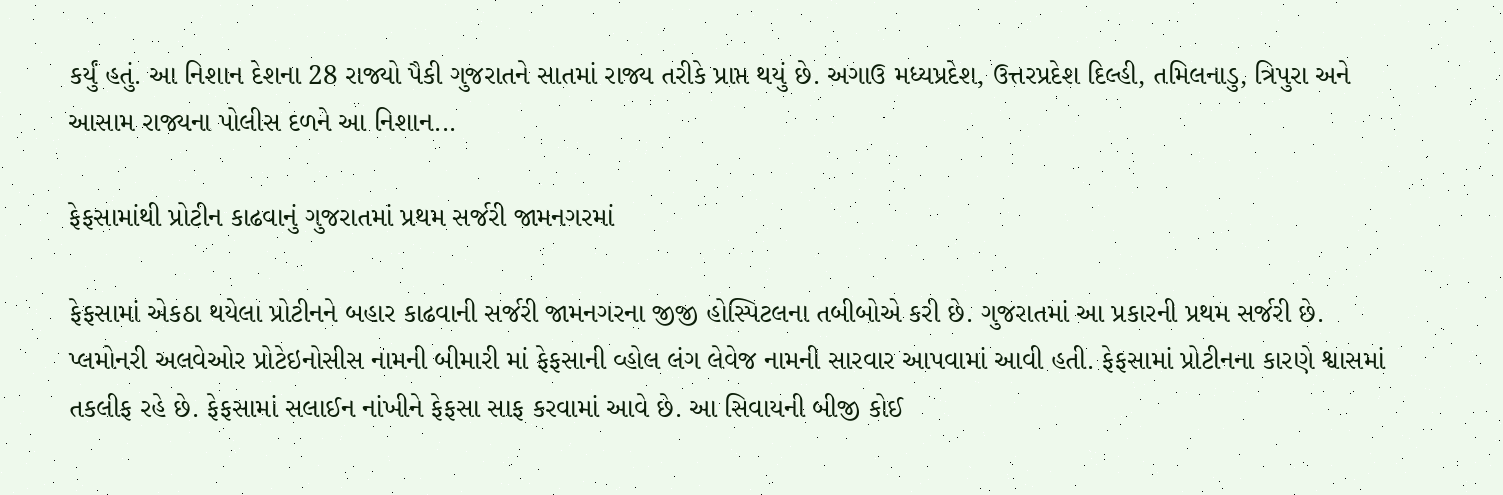કર્યું હતું. આ નિશાન દેશના 28 રાજ્યો પૈકી ગુજરાતને સાતમાં રાજ્ય તરીકે પ્રાપ્ત થયું છે. અગાઉ મધ્યપ્રદેશ, ઉત્તરપ્રદેશ દિલ્હી, તમિલનાડુ, ત્રિપુરા અને આસામ રાજ્યના પોલીસ દળને આ નિશાન...

ફેફસામાંથી પ્રોટીન કાઢવાનું ગુજરાતમાં પ્રથમ સર્જરી જામનગરમાં

ફેફસામાં એકઠા થયેલા પ્રોટીનને બહાર કાઢવાની સર્જરી જામનગરના જીજી હોસ્પિટલના તબીબોએ કરી છે. ગુજરાતમાં આ પ્રકારની પ્રથમ સર્જરી છે. પ્લમોનરી અલવેઓર પ્રોટેઇનોસીસ નામની બીમારી માં ફેફસાની વ્હોલ લંગ લેવેજ નામની સારવાર આપવામાં આવી હતી. ફેફસામાં પ્રોટીનના કારણે શ્વાસમાં તકલીફ રહે છે. ફેફસામાં સલાઈન નાંખીને ફેફસા સાફ કરવામાં આવે છે. આ સિવાયની બીજી કોઈ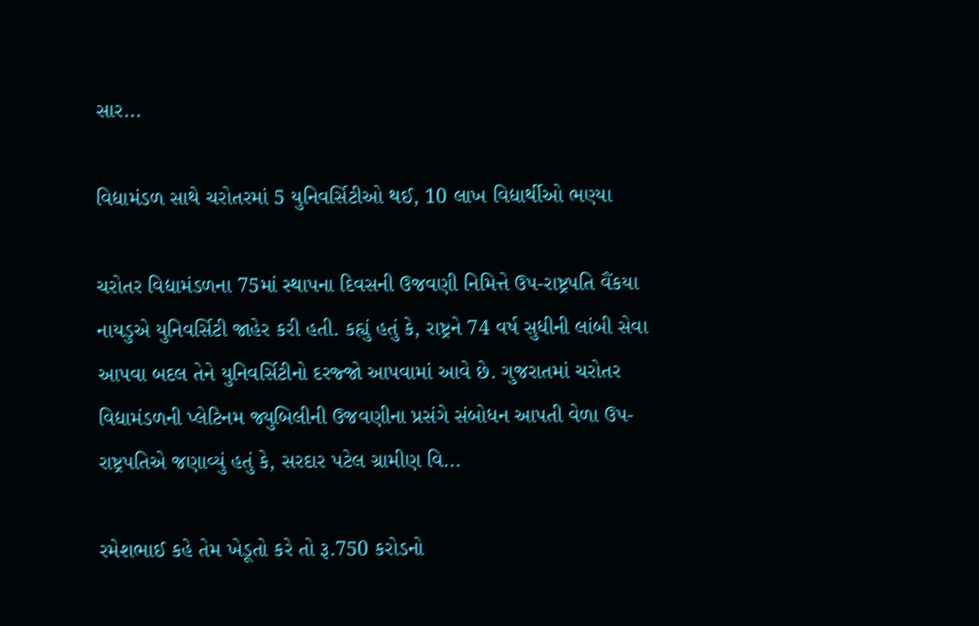સાર...

વિદ્યામંડળ સાથે ચરોતરમાં 5 યુનિવર્સિટીઓ થઈ, 10 લાખ વિદ્યાર્થીઓ ભણ્યા

ચરોતર વિદ્યામંડળના 75માં સ્થાપના દિવસની ઉજવણી નિમિત્તે ઉપ-રાષ્ટ્રપતિ વૈંકયા નાયડુએ યુનિવર્સિટી જાહેર કરી હતી. કહ્યું હતું કે, રાષ્ટ્રને 74 વર્ષ સુધીની લાંબી સેવા આપવા બદલ તેને યુનિવર્સિટીનો દરજ્જો આપવામાં આવે છે. ગુજરાતમાં ચરોતર વિદ્યામંડળની પ્લેટિનમ જ્યુબિલીની ઉજવણીના પ્રસંગે સંબોધન આપતી વેળા ઉપ-રાષ્ટ્રપતિએ જણાવ્યું હતું કે, સરદાર પટેલ ગ્રામીણ વિ...

રમેશભાઈ કહે તેમ ખેડૂતો કરે તો રૂ.750 કરોડનો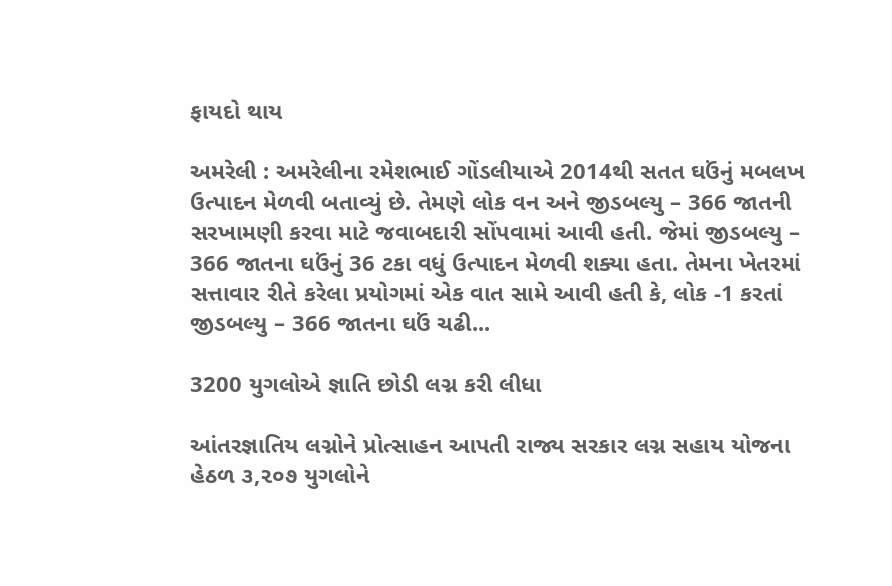ફાયદો થાય

અમરેલી : અમરેલીના રમેશભાઈ ગોંડલીયાએ 2014થી સતત ઘઉંનું મબલખ ઉત્પાદન મેળવી બતાવ્યું છે. તેમણે લોક વન અને જીડબલ્યુ – 366 જાતની સરખામણી કરવા માટે જવાબદારી સોંપવામાં આવી હતી. જેમાં જીડબલ્યુ – 366 જાતના ઘઉંનું 36 ટકા વધું ઉત્પાદન મેળવી શક્યા હતા. તેમના ખેતરમાં સત્તાવાર રીતે કરેલા પ્રયોગમાં એક વાત સામે આવી હતી કે, લોક -1 કરતાં જીડબલ્યુ – 366 જાતના ઘઉં ચઢી...

3200 યુગલોએ જ્ઞાતિ છોડી લગ્ન કરી લીધા

આંતરજ્ઞાતિય લગ્નોને પ્રોત્સાહન આપતી રાજ્ય સરકાર લગ્ન સહાય યોજના હેઠળ ૩,૨૦૭ યુગલોને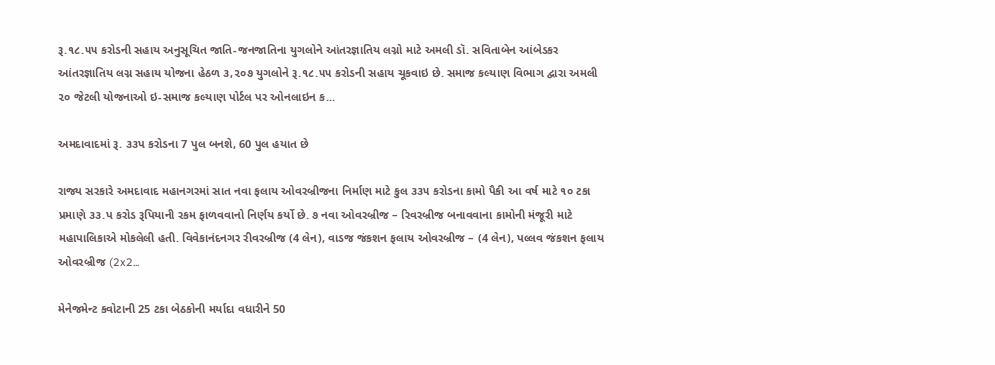રૂ.૧૮.૫૫ કરોડની સહાય અનુસૂચિત જાતિ-જનજાતિના યુગલોને આંતરજ્ઞાતિય લગ્નો માટે અમલી ડૉ. સવિતાબેન આંબેડકર આંતરજ્ઞાતિય લગ્ન સહાય યોજના હેઠળ ૩,૨૦૭ યુગલોને રૂ.૧૮.૫૫ કરોડની સહાય ચૂકવાઇ છે. સમાજ કલ્યાણ વિભાગ દ્વારા અમલી ૨૦ જેટલી યોજનાઓ ઇ-સમાજ કલ્યાણ પોર્ટલ પર ઓનલાઇન ક...

અમદાવાદમાં રૂ. ૩૩પ કરોડના 7 પુલ બનશે, 60 પુલ હયાત છે

રાજ્ય સરકારે અમદાવાદ મહાનગરમાં સાત નવા ફલાય ઓવરબ્રીજના નિર્માણ માટે કુલ ૩૩૫ કરોડના કામો પૈકી આ વર્ષ માટે ૧૦ ટકા પ્રમાણે ૩૩.પ કરોડ રૂપિયાની રકમ ફાળવવાનો નિર્ણય કર્યો છે. ૭ નવા ઓવરબ્રીજ – રિવરબ્રીજ બનાવવાના કામોની મંજૂરી માટે મહાપાલિકાએ મોકલેલી હતી. વિવેકાનંદનગર રીવરબ્રીજ (4 લેન), વાડજ જંકશન ફલાય ઓવરબ્રીજ – (4 લેન), પલ્લવ જંકશન ફલાય ઓવરબ્રીજ (2x2...

મેનેજમેન્ટ કવોટાની 25 ટકા બેઠકોની મર્યાદા વધારીને 50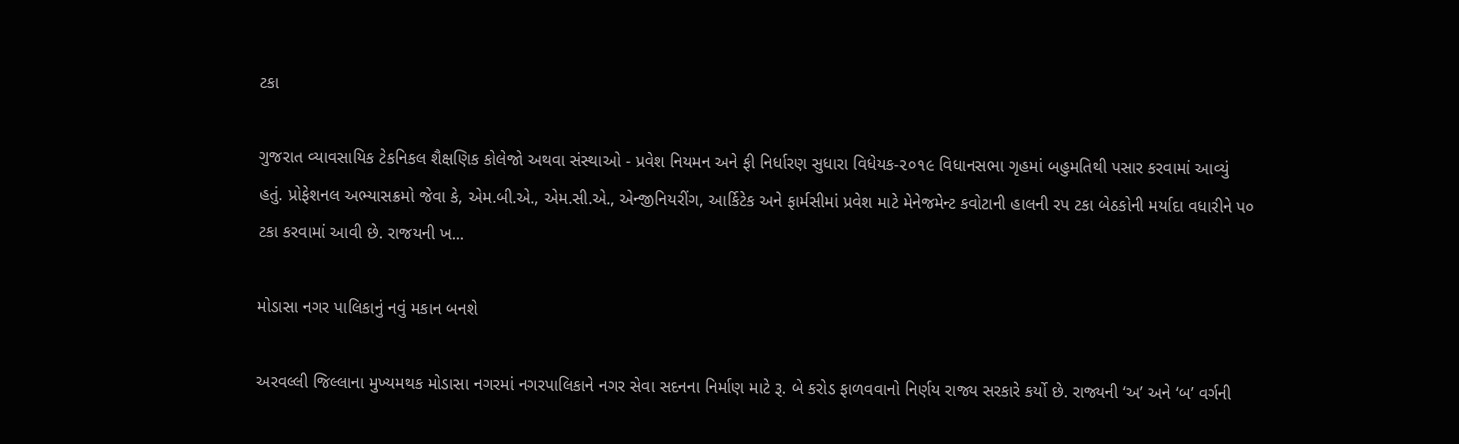ટકા

ગુજરાત વ્યાવસાયિક ટેકનિકલ શૈક્ષણિક કોલેજો અથવા સંસ્થાઓ - પ્રવેશ નિયમન અને ફી નિર્ધારણ સુધારા વિધેયક-૨૦૧૯ વિધાનસભા ગૃહમાં બહુમતિથી પસાર કરવામાં આવ્યું હતું. પ્રોફેશનલ અભ્યાસક્રમો જેવા કે, એમ.બી.એ., એમ.સી.એ., એન્જીનિયરીંગ, આર્કિટેક અને ફાર્મસીમાં પ્રવેશ માટે મેનેજમેન્ટ કવોટાની હાલની રપ ટકા બેઠકોની મર્યાદા વધારીને પ૦ ટકા કરવામાં આવી છે. રાજયની ખ...

મોડાસા નગર પાલિકાનું નવું મકાન બનશે

અરવલ્લી જિલ્લાના મુખ્યમથક મોડાસા નગરમાં નગરપાલિકાને નગર સેવા સદનના નિર્માણ માટે રૂ. બે કરોડ ફાળવવાનો નિર્ણય રાજ્ય સરકારે કર્યો છે. રાજ્યની ‘અ’ અને ‘બ’ વર્ગની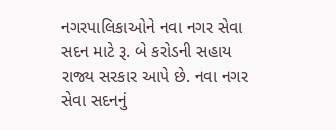નગરપાલિકાઓને નવા નગર સેવા સદન માટે રૂ. બે કરોડની સહાય રાજ્ય સરકાર આપે છે. નવા નગર સેવા સદનનું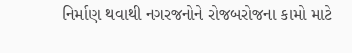નિર્માણ થવાથી નગરજનોને રોજબરોજના કામો માટે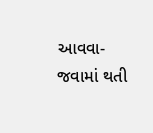આવવા-જવામાં થતી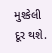મુશ્કેલી દૂર થશે.